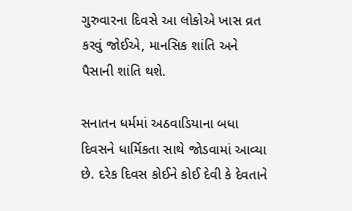ગુરુવારના દિવસે આ લોકોએ ખાસ વ્રત કરવું જોઈએ, માનસિક શાંતિ અને પૈસાની શાંતિ થશે.

સનાતન ધર્મમાં અઠવાડિયાના બધા દિવસને ધાર્મિકતા સાથે જોડવામાં આવ્યા છે. દરેક દિવસ કોઈને કોઈ દેવી કે દેવતાને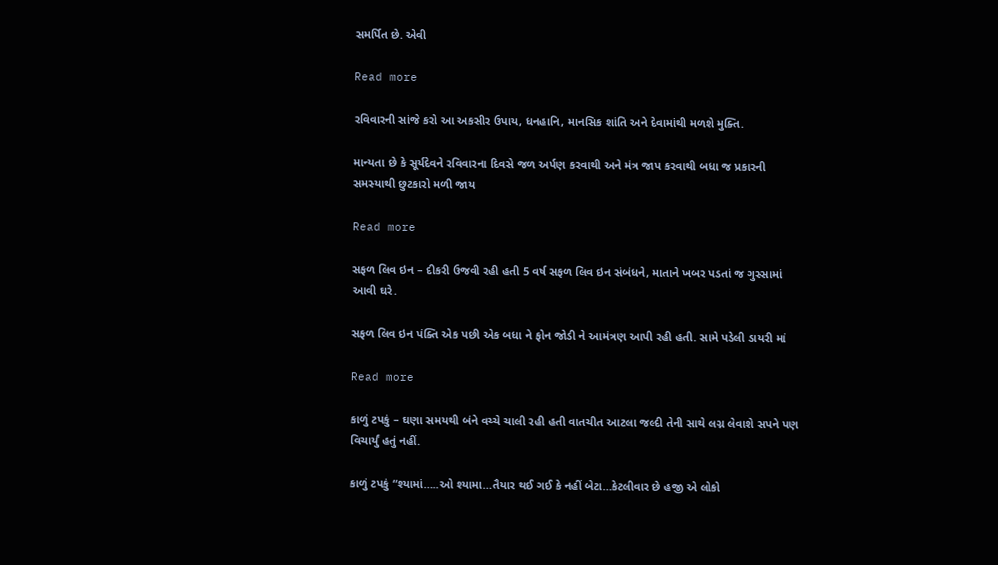સમર્પિત છે. એવી

Read more

રવિવારની સાંજે કરો આ અકસીર ઉપાય, ધનહાનિ, માનસિક શાંતિ અને દેવામાંથી મળશે મુક્તિ.

માન્યતા છે કે સૂર્યદેવને રવિવારના દિવસે જળ અર્પણ કરવાથી અને મંત્ર જાપ કરવાથી બધા જ પ્રકારની સમસ્યાથી છુટકારો મળી જાય

Read more

સફળ લિવ ઇન – દીકરી ઉજવી રહી હતી 5 વર્ષ સફળ લિવ ઇન સંબંધને, માતાને ખબર પડતાં જ ગુસ્સામાં આવી ઘરે.

સફળ લિવ ઇન પંક્તિ એક પછી એક બધા ને ફોન જોડી ને આમંત્રણ આપી રહી હતી. સામે પડેલી ડાયરી માં

Read more

કાળું ટપકું – ઘણા સમયથી બંને વચ્ચે ચાલી રહી હતી વાતચીત આટલા જલ્દી તેની સાથે લગ્ન લેવાશે સપને પણ વિચાર્યું હતું નહીં.

કાળું ટપકું “શ્યામાં…..ઓ શ્યામા…તૈયાર થઈ ગઈ કે નહીં બેટા…કેટલીવાર છે હજી એ લોકો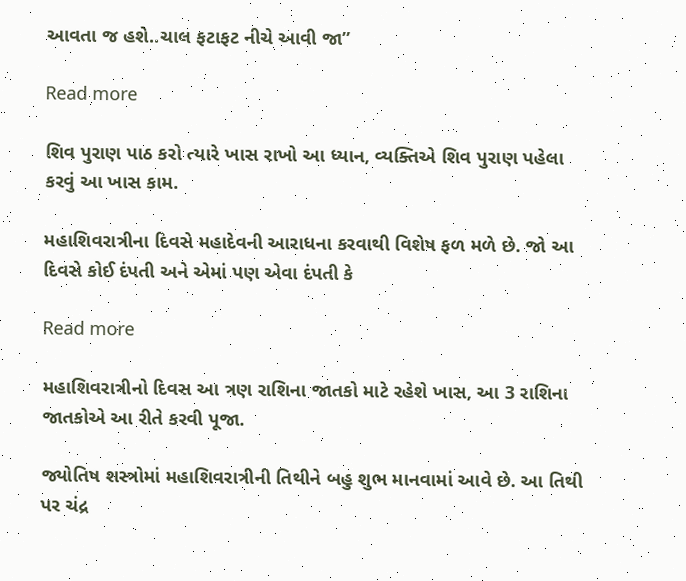આવતા જ હશે..ચાલ ફટાફટ નીચે આવી જા”

Read more

શિવ પુરાણ પાઠ કરો ત્યારે ખાસ રાખો આ ધ્યાન, વ્યક્તિએ શિવ પુરાણ પહેલા કરવું આ ખાસ કામ.

મહાશિવરાત્રીના દિવસે મહાદેવની આરાધના કરવાથી વિશેષ ફળ મળે છે. જો આ દિવસે કોઈ દંપતી અને એમાં પણ એવા દંપતી કે

Read more

મહાશિવરાત્રીનો દિવસ આ ત્રણ રાશિના જાતકો માટે રહેશે ખાસ, આ 3 રાશિના જાતકોએ આ રીતે કરવી પૂજા.

જ્યોતિષ શસ્ત્રોમાં મહાશિવરાત્રીની તિથીને બહુ શુભ માનવામાં આવે છે. આ તિથી પર ચંદ્ર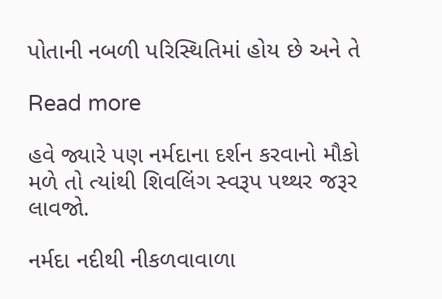પોતાની નબળી પરિસ્થિતિમાં હોય છે અને તે

Read more

હવે જ્યારે પણ નર્મદાના દર્શન કરવાનો મૌકો મળે તો ત્યાંથી શિવલિંગ સ્વરૂપ પથ્થર જરૂર લાવજો.

નર્મદા નદીથી નીકળવાવાળા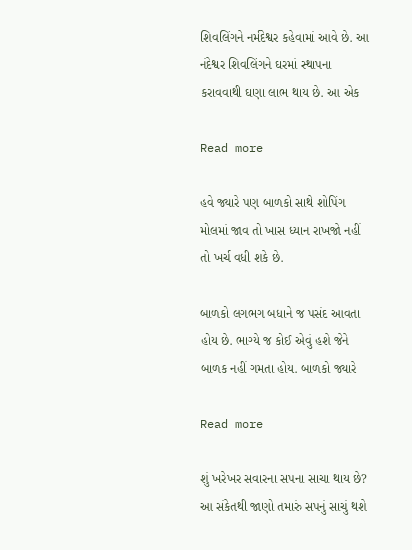શિવલિંગને નર્મદેશ્વર કહેવામાં આવે છે. આ નંદેશ્વર શિવલિંગને ઘરમાં સ્થાપના કરાવવાથી ઘણા લાભ થાય છે. આ એક

Read more

હવે જ્યારે પણ બાળકો સાથે શોપિંગ મોલમાં જાવ તો ખાસ ધ્યાન રાખજો નહીં તો ખર્ચ વધી શકે છે.

બાળકો લગભગ બધાને જ પસંદ આવતા હોય છે. ભાગ્યે જ કોઈ એવું હશે જેને બાળક નહીં ગમતા હોય. બાળકો જ્યારે

Read more

શું ખરેખર સવારના સપના સાચા થાય છે? આ સંકેતથી જાણો તમારું સપનું સાચું થશે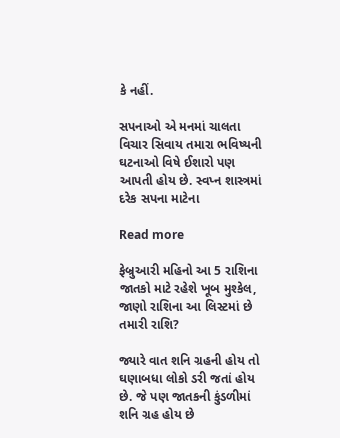કે નહીં.

સપનાઓ એ મનમાં ચાલતા વિચાર સિવાય તમારા ભવિષ્યની ઘટનાઓ વિષે ઈશારો પણ આપતી હોય છે. સ્વપ્ન શાસ્ત્રમાં દરેક સપના માટેના

Read more

ફેબ્રુઆરી મહિનો આ 5 રાશિના જાતકો માટે રહેશે ખૂબ મુશ્કેલ, જાણો રાશિના આ લિસ્ટમાં છે તમારી રાશિ?

જ્યારે વાત શનિ ગ્રહની હોય તો ઘણાબધા લોકો ડરી જતાં હોય છે. જે પણ જાતકની કુંડળીમાં શનિ ગ્રહ હોય છે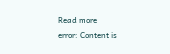Read more
error: Content is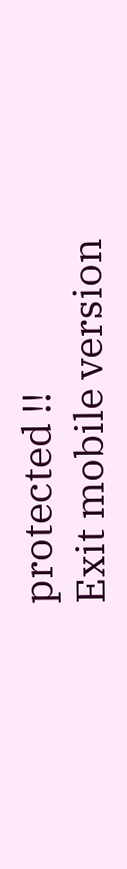protected !!
Exit mobile version